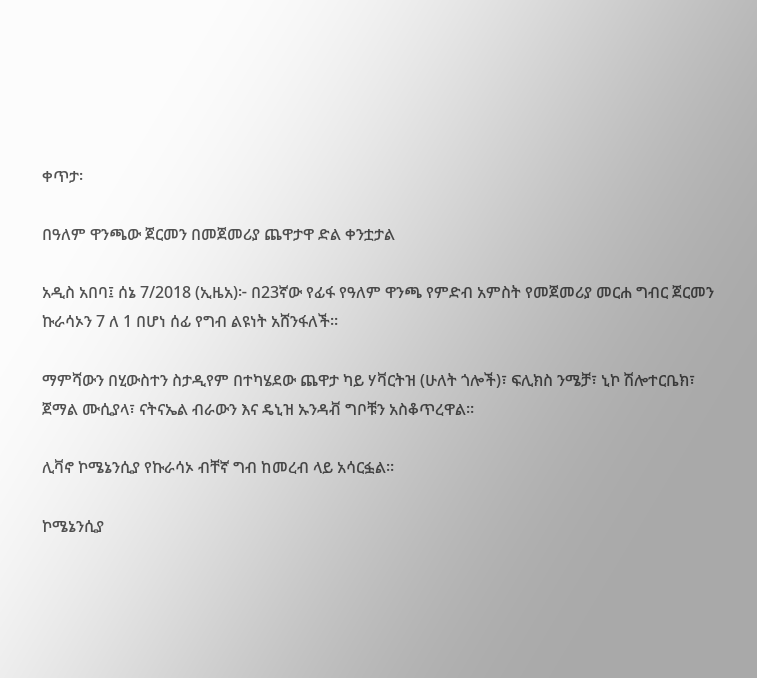ቀጥታ፡

በዓለም ዋንጫው ጀርመን በመጀመሪያ ጨዋታዋ ድል ቀንቷታል

አዲስ አበባ፤ ሰኔ 7/2018 (ኢዜአ)፦ በ23ኛው የፊፋ የዓለም ዋንጫ የምድብ አምስት የመጀመሪያ መርሐ ግብር ጀርመን ኩራሳኦን 7 ለ 1 በሆነ ሰፊ የግብ ልዩነት አሸንፋለች።

ማምሻውን በሂውስተን ስታዲየም በተካሄደው ጨዋታ ካይ ሃቫርትዝ (ሁለት ጎሎች)፣ ፍሊክስ ንሜቻ፣ ኒኮ ሽሎተርቤክ፣  ጀማል ሙሲያላ፣ ናትናኤል ብራውን እና ዴኒዝ ኡንዳቭ ግቦቹን አስቆጥረዋል።

ሊቫኖ ኮሜኔንሲያ የኩራሳኦ ብቸኛ ግብ ከመረብ ላይ አሳርፏል።

ኮሜኔንሲያ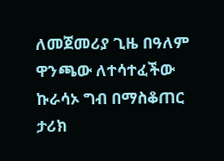ለመጀመሪያ ጊዜ በዓለም ዋንጫው ለተሳተፈችው ኩራሳኦ ግብ በማስቆጠር ታሪክ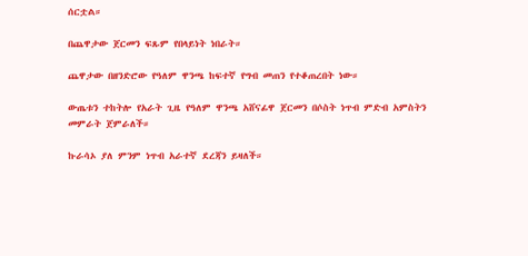ሰርቷል።

በጨዋታው ጀርመን ፍጹም የበላይነት ነበራት።

ጨዋታው በዘንድሮው የዓለም ዋንጫ ከፍተኛ የግብ መጠን የተቆጠረበት ነው።

ውጤቱን ተከትሎ የአራት ጊዜ የዓለም ዋንጫ አሸናፊዋ ጀርመን በሶስት ነጥብ ምድብ አምስትን መምራት ጀምራለች።

ኩራሳኦ ያለ ምንም ነጥብ አራተኛ ደረጃን ይዛለች።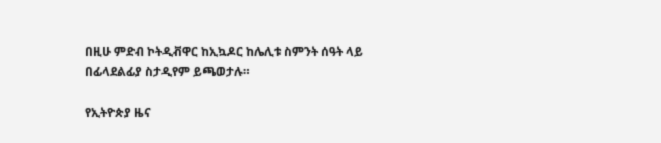በዚሁ ምድብ ኮትዲቭዋር ከኢኳዶር ከሌሊቱ ስምንት ሰዓት ላይ በፊላደልፊያ ስታዲየም ይጫወታሉ።

የኢትዮጵያ ዜና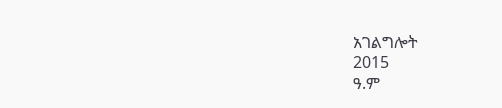አገልግሎት
2015
ዓ.ም